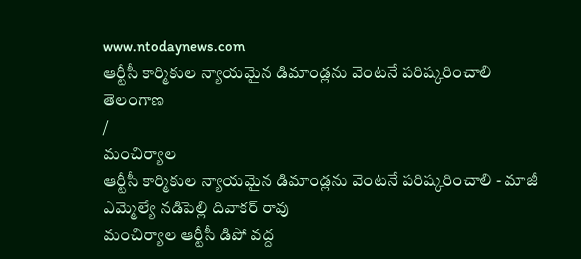www.ntodaynews.com
ఆర్టీసీ కార్మికుల న్యాయమైన డిమాండ్లను వెంటనే పరిష్కరించాలి
తెలంగాణ
/
మంచిర్యాల
ఆర్టీసీ కార్మికుల న్యాయమైన డిమాండ్లను వెంటనే పరిష్కరించాలి - మాజీ ఎమ్మెల్యే నడిపెల్లి దివాకర్ రావు
మంచిర్యాల ఆర్టీసీ డిపో వద్ద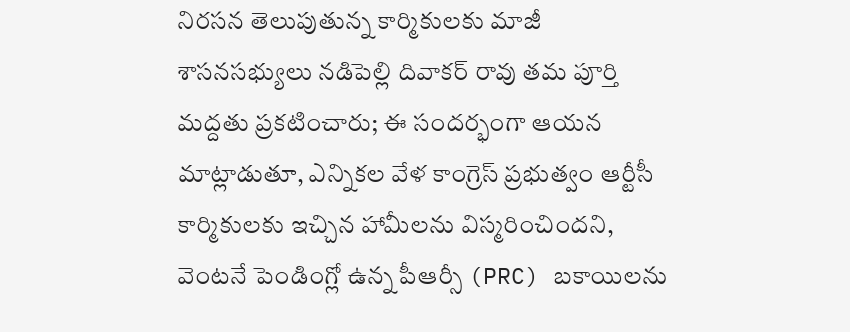నిరసన తెలుపుతున్న కార్మికులకు మాజీ శాసనసభ్యులు నడిపెల్లి దివాకర్ రావు తమ పూర్తి మద్దతు ప్రకటించారు; ఈ సందర్భంగా ఆయన మాట్లాడుతూ, ఎన్నికల వేళ కాంగ్రెస్ ప్రభుత్వం ఆర్టీసీ కార్మికులకు ఇచ్చిన హామీలను విస్మరించిందని, వెంటనే పెండింగ్లో ఉన్న పీఆర్సీ (PRC) బకాయిలను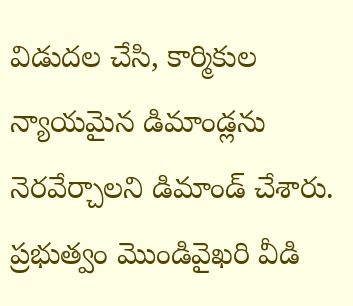విడుదల చేసి, కార్మికుల న్యాయమైన డిమాండ్లను నెరవేర్చాలని డిమాండ్ చేశారు. ప్రభుత్వం మొండివైఖరి వీడి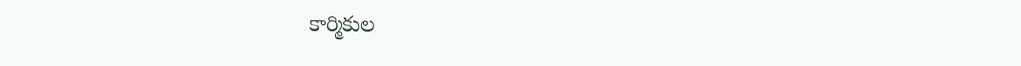కార్మికుల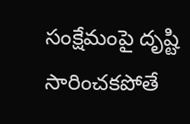సంక్షేమంపై దృష్టి సారించకపోతే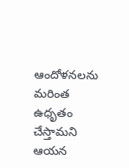ఆందోళనలను మరింత ఉధృతం చేస్తామని ఆయన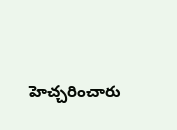హెచ్చరించారు